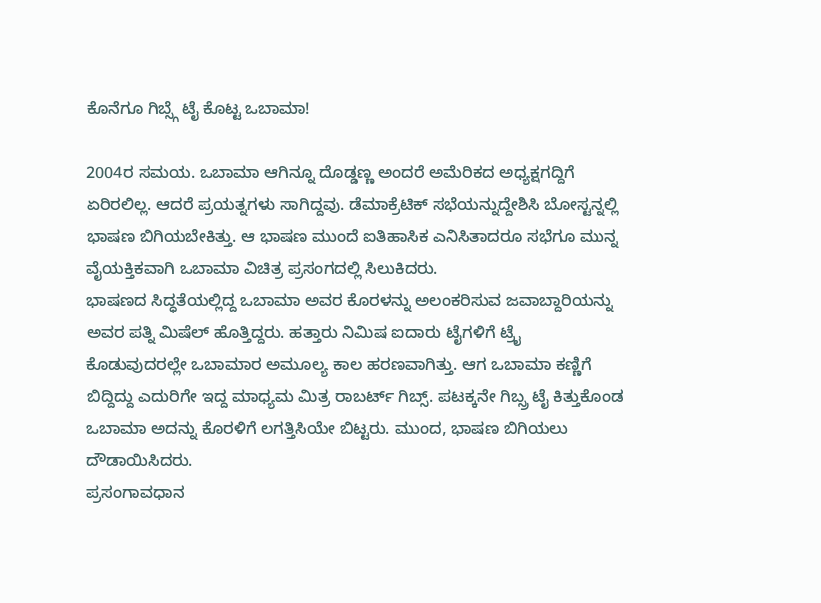ಕೊನೆಗೂ ಗಿಬ್ಸ್ಗೆ ಟೈ ಕೊಟ್ಟ ಒಬಾಮಾ!

2004ರ ಸಮಯ. ಒಬಾಮಾ ಆಗಿನ್ನೂ ದೊಡ್ಡಣ್ಣ ಅಂದರೆ ಅಮೆರಿಕದ ಅಧ್ಯಕ್ಷಗದ್ದಿಗೆ ಏರಿರಲಿಲ್ಲ. ಆದರೆ ಪ್ರಯತ್ನಗಳು ಸಾಗಿದ್ದವು. ಡೆಮಾಕ್ರೆಟಿಕ್ ಸಭೆಯನ್ನುದ್ದೇಶಿಸಿ ಬೋಸ್ಟನ್ನಲ್ಲಿ ಭಾಷಣ ಬಿಗಿಯಬೇಕಿತ್ತು. ಆ ಭಾಷಣ ಮುಂದೆ ಐತಿಹಾಸಿಕ ಎನಿಸಿತಾದರೂ ಸಭೆಗೂ ಮುನ್ನ ವೈಯಕ್ತಿಕವಾಗಿ ಒಬಾಮಾ ವಿಚಿತ್ರ ಪ್ರಸಂಗದಲ್ಲಿ ಸಿಲುಕಿದರು.
ಭಾಷಣದ ಸಿದ್ಧತೆಯಲ್ಲಿದ್ದ ಒಬಾಮಾ ಅವರ ಕೊರಳನ್ನು ಅಲಂಕರಿಸುವ ಜವಾಬ್ದಾರಿಯನ್ನು ಅವರ ಪತ್ನಿ ಮಿಷೆಲ್ ಹೊತ್ತಿದ್ದರು. ಹತ್ತಾರು ನಿಮಿಷ ಐದಾರು ಟೈಗಳಿಗೆ ಟ್ರೈ ಕೊಡುವುದರಲ್ಲೇ ಒಬಾಮಾರ ಅಮೂಲ್ಯ ಕಾಲ ಹರಣವಾಗಿತ್ತು. ಆಗ ಒಬಾಮಾ ಕಣ್ಣಿಗೆ ಬಿದ್ದಿದ್ದು ಎದುರಿಗೇ ಇದ್ದ ಮಾಧ್ಯಮ ಮಿತ್ರ ರಾಬರ್ಟ್ ಗಿಬ್ಸ್. ಪಟಕ್ಕನೇ ಗಿಬ್ಸ್ರ ಟೈ ಕಿತ್ತುಕೊಂಡ ಒಬಾಮಾ ಅದನ್ನು ಕೊರಳಿಗೆ ಲಗತ್ತಿಸಿಯೇ ಬಿಟ್ಟರು. ಮುಂದ, ಭಾಷಣ ಬಿಗಿಯಲು ದೌಡಾಯಿಸಿದರು.
ಪ್ರಸಂಗಾವಧಾನ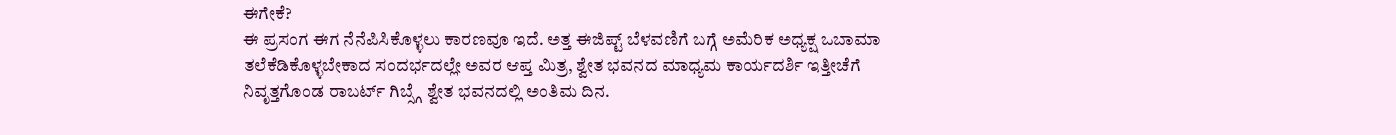ಈಗೇಕೆ?
ಈ ಪ್ರಸಂಗ ಈಗ ನೆನೆಪಿಸಿಕೊಳ್ಳಲು ಕಾರಣವೂ ಇದೆ. ಅತ್ತ ಈಜಿಪ್ಟ್ ಬೆಳವಣಿಗೆ ಬಗ್ಗೆ ಅಮೆರಿಕ ಅಧ್ಯಕ್ಷ ಒಬಾಮಾ ತಲೆಕೆಡಿಕೊಳ್ಳಬೇಕಾದ ಸಂದರ್ಭದಲ್ಲೇ ಅವರ ಆಪ್ತ ಮಿತ್ರ, ಶ್ವೇತ ಭವನದ ಮಾಧ್ಯಮ ಕಾರ್ಯದರ್ಶಿ ಇತ್ತೀಚೆಗೆ ನಿವೃತ್ತಗೊಂಡ ರಾಬರ್ಟ್ ಗಿಬ್ಸ್ಗೆ ಶ್ವೇತ ಭವನದಲ್ಲಿ ಅಂತಿಮ ದಿನ.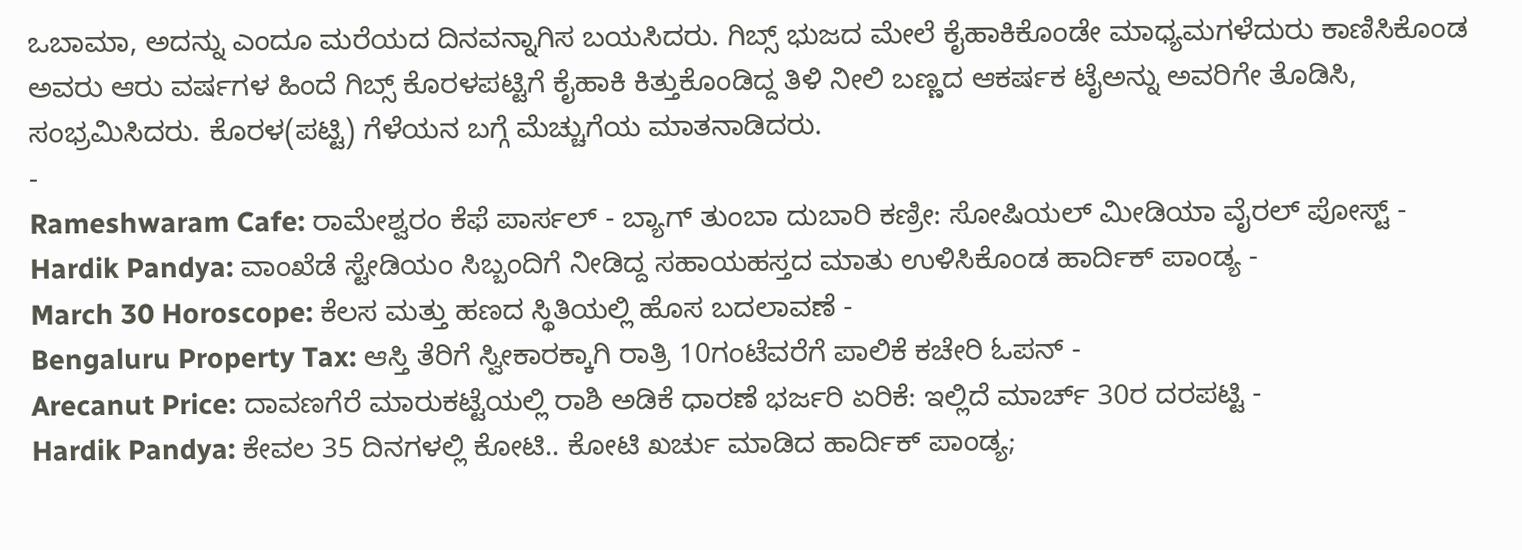ಒಬಾಮಾ, ಅದನ್ನು ಎಂದೂ ಮರೆಯದ ದಿನವನ್ನಾಗಿಸ ಬಯಸಿದರು. ಗಿಬ್ಸ್ ಭುಜದ ಮೇಲೆ ಕೈಹಾಕಿಕೊಂಡೇ ಮಾಧ್ಯಮಗಳೆದುರು ಕಾಣಿಸಿಕೊಂಡ ಅವರು ಆರು ವರ್ಷಗಳ ಹಿಂದೆ ಗಿಬ್ಸ್ ಕೊರಳಪಟ್ಟಿಗೆ ಕೈಹಾಕಿ ಕಿತ್ತುಕೊಂಡಿದ್ದ ತಿಳಿ ನೀಲಿ ಬಣ್ಣದ ಆಕರ್ಷಕ ಟೈಅನ್ನು ಅವರಿಗೇ ತೊಡಿಸಿ, ಸಂಭ್ರಮಿಸಿದರು. ಕೊರಳ(ಪಟ್ಟಿ) ಗೆಳೆಯನ ಬಗ್ಗೆ ಮೆಚ್ಚುಗೆಯ ಮಾತನಾಡಿದರು.
-
Rameshwaram Cafe: ರಾಮೇಶ್ವರಂ ಕೆಫೆ ಪಾರ್ಸಲ್ - ಬ್ಯಾಗ್ ತುಂಬಾ ದುಬಾರಿ ಕಣ್ರೀ: ಸೋಷಿಯಲ್ ಮೀಡಿಯಾ ವೈರಲ್ ಪೋಸ್ಟ್ -
Hardik Pandya: ವಾಂಖೆಡೆ ಸ್ಟೇಡಿಯಂ ಸಿಬ್ಬಂದಿಗೆ ನೀಡಿದ್ದ ಸಹಾಯಹಸ್ತದ ಮಾತು ಉಳಿಸಿಕೊಂಡ ಹಾರ್ದಿಕ್ ಪಾಂಡ್ಯ -
March 30 Horoscope: ಕೆಲಸ ಮತ್ತು ಹಣದ ಸ್ಥಿತಿಯಲ್ಲಿ ಹೊಸ ಬದಲಾವಣೆ -
Bengaluru Property Tax: ಆಸ್ತಿ ತೆರಿಗೆ ಸ್ವೀಕಾರಕ್ಕಾಗಿ ರಾತ್ರಿ 10ಗಂಟೆವರೆಗೆ ಪಾಲಿಕೆ ಕಚೇರಿ ಓಪನ್ -
Arecanut Price: ದಾವಣಗೆರೆ ಮಾರುಕಟ್ಟೆಯಲ್ಲಿ ರಾಶಿ ಅಡಿಕೆ ಧಾರಣೆ ಭರ್ಜರಿ ಏರಿಕೆ: ಇಲ್ಲಿದೆ ಮಾರ್ಚ್ 30ರ ದರಪಟ್ಟಿ -
Hardik Pandya: ಕೇವಲ 35 ದಿನಗಳಲ್ಲಿ ಕೋಟಿ.. ಕೋಟಿ ಖರ್ಚು ಮಾಡಿದ ಹಾರ್ದಿಕ್ ಪಾಂಡ್ಯ;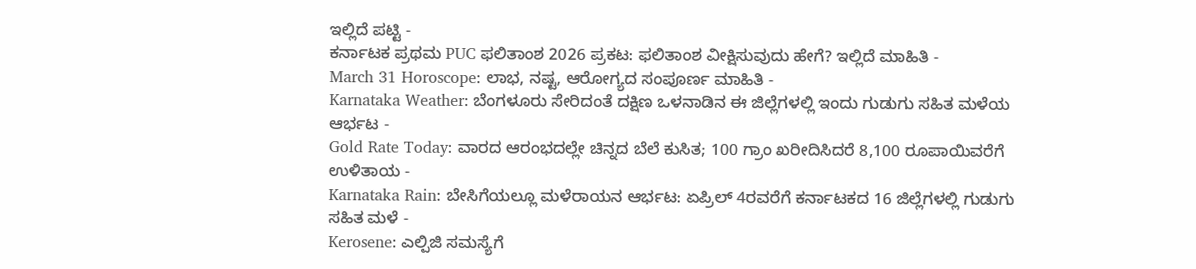ಇಲ್ಲಿದೆ ಪಟ್ಟಿ -
ಕರ್ನಾಟಕ ಪ್ರಥಮ PUC ಫಲಿತಾಂಶ 2026 ಪ್ರಕಟ: ಫಲಿತಾಂಶ ವೀಕ್ಷಿಸುವುದು ಹೇಗೆ? ಇಲ್ಲಿದೆ ಮಾಹಿತಿ -
March 31 Horoscope: ಲಾಭ, ನಷ್ಟ, ಆರೋಗ್ಯದ ಸಂಪೂರ್ಣ ಮಾಹಿತಿ -
Karnataka Weather: ಬೆಂಗಳೂರು ಸೇರಿದಂತೆ ದಕ್ಷಿಣ ಒಳನಾಡಿನ ಈ ಜಿಲ್ಲೆಗಳಲ್ಲಿ ಇಂದು ಗುಡುಗು ಸಹಿತ ಮಳೆಯ ಆರ್ಭಟ -
Gold Rate Today: ವಾರದ ಆರಂಭದಲ್ಲೇ ಚಿನ್ನದ ಬೆಲೆ ಕುಸಿತ; 100 ಗ್ರಾಂ ಖರೀದಿಸಿದರೆ 8,100 ರೂಪಾಯಿವರೆಗೆ ಉಳಿತಾಯ -
Karnataka Rain: ಬೇಸಿಗೆಯಲ್ಲೂ ಮಳೆರಾಯನ ಆರ್ಭಟ: ಏಪ್ರಿಲ್ 4ರವರೆಗೆ ಕರ್ನಾಟಕದ 16 ಜಿಲ್ಲೆಗಳಲ್ಲಿ ಗುಡುಗು ಸಹಿತ ಮಳೆ -
Kerosene: ಎಲ್ಪಿಜಿ ಸಮಸ್ಯೆಗೆ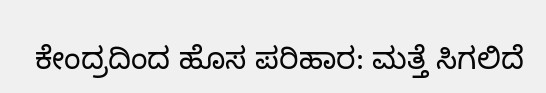ಕೇಂದ್ರದಿಂದ ಹೊಸ ಪರಿಹಾರ: ಮತ್ತೆ ಸಿಗಲಿದೆ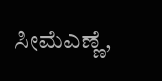ಸೀಮೆಎಣ್ಣೆ,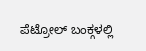ಪೆಟ್ರೋಲ್ ಬಂಕ್ಗಳಲ್ಲಿ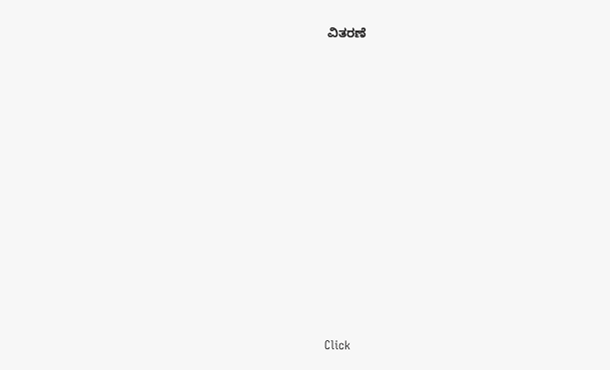ವಿತರಣೆ












Click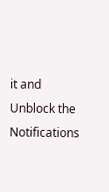it and Unblock the Notifications